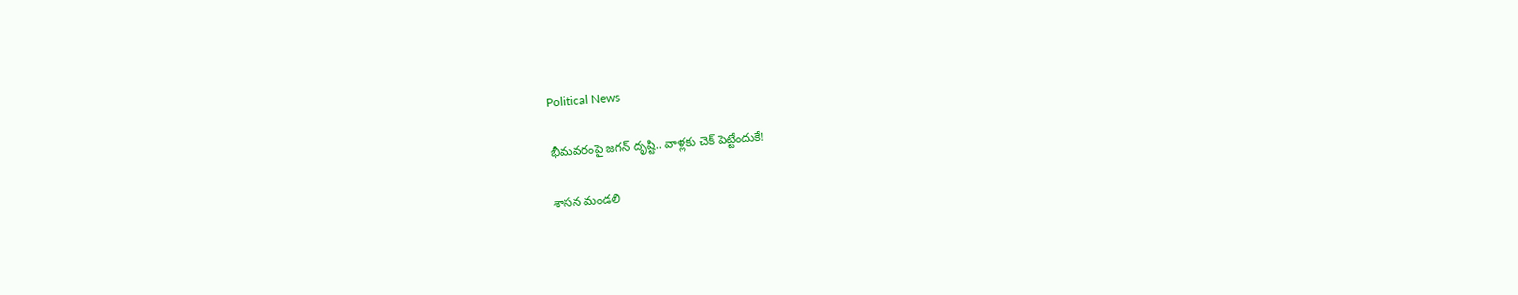Political News

భీమ‌వ‌రంపై జ‌గ‌న్ దృష్టి.. వాళ్ల‌కు చెక్ పెట్టేందుకే!

శాస‌న మండ‌లి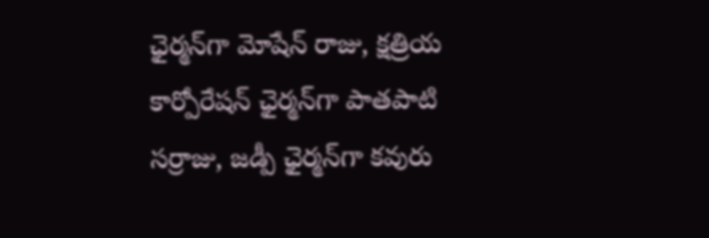ఛైర్మ‌న్‌గా మోషేన్ రాజు, క్ష‌త్రియ కార్పోరేష‌న్ ఛైర్మ‌న్‌గా పాత‌పాటి స‌ర్రాజు, జడ్పీ ఛైర్మ‌న్‌గా క‌వురు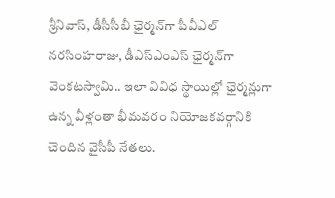శ్రీనివాస్‌, డీసీసీబీ ఛైర్మ‌న్‌గా పీవీఎల్ న‌ర‌సింహ‌రాజు, డీఎస్ఎంఎస్ ఛైర్మ‌న్‌గా వెంక‌ట‌స్వామి.. ఇలా వివిధ స్థాయిల్లో ఛైర్మ‌న్లుగా ఉన్న వీళ్లంతా భీమ‌వ‌రం నియోజ‌క‌వ‌ర్గానికి చెందిన వైసీపీ నేత‌లు.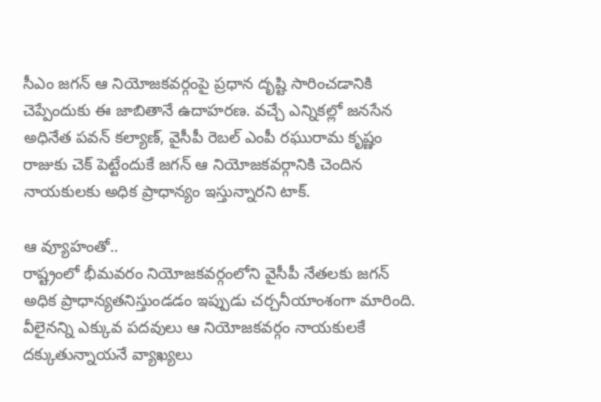సీఎం జ‌గ‌న్ ఆ నియోజ‌క‌వర్గంపై ప్ర‌ధాన దృష్టి సారించ‌డానికి చెప్పేందుకు ఈ జాబితానే ఉదాహ‌ర‌ణ‌. వ‌చ్చే ఎన్నిక‌ల్లో జ‌న‌సేన అధినేత ప‌వ‌న్ క‌ల్యాణ్‌, వైసీపీ రెబ‌ల్ ఎంపీ ర‌ఘురామ కృష్ణం రాజుకు చెక్ పెట్టేందుకే జ‌గ‌న్ ఆ నియోజ‌క‌వ‌ర్గానికి చెందిన నాయ‌కుల‌కు అధిక ప్రాధాన్యం ఇస్తున్నార‌ని టాక్‌.

ఆ వ్యూహంతో..
రాష్ట్రంలో భీమ‌వ‌రం నియోజ‌క‌వ‌ర్గంలోని వైసీపీ నేత‌ల‌కు జ‌గ‌న్ అధిక ప్రాధాన్య‌త‌నిస్తుండ‌డం ఇప్పుడు చ‌ర్చ‌నీయాంశంగా మారింది. వీలైన‌న్ని ఎక్కువ ప‌ద‌వులు ఆ నియోజ‌క‌వ‌ర్గం నాయ‌కుల‌కే ద‌క్కుతున్నాయ‌నే వ్యాఖ్య‌లు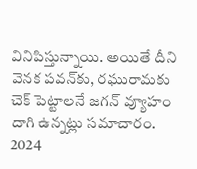వినిపిస్తున్నాయి. అయితే దీని వెన‌క ప‌వ‌న్‌కు, ర‌ఘురామ‌కు చెక్ పెట్టాల‌నే జ‌గ‌న్ వ్యూహం దాగి ఉన్న‌ట్లు స‌మాచారం. 2024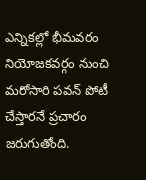ఎన్నిక‌ల్లో భీమ‌వ‌రం నియోజ‌క‌వ‌ర్గం నుంచి మ‌రోసారి ప‌వ‌న్ పోటీ చేస్తార‌నే ప్ర‌చారం జ‌రుగుతోంది.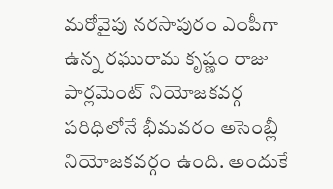మ‌రోవైపు న‌ర‌సాపురం ఎంపీగా ఉన్న ర‌ఘురామ కృష్ణం రాజు పార్ల‌మెంట్ నియోజ‌క‌వ‌ర్గ ప‌రిధిలోనే భీమ‌వ‌రం అసెంబ్లీ నియోజ‌క‌వ‌ర్గం ఉంది. అందుకే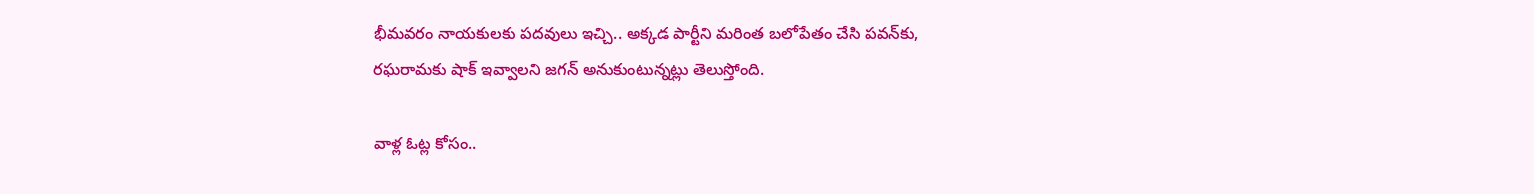భీమ‌వ‌రం నాయ‌కుల‌కు ప‌ద‌వులు ఇచ్చి.. అక్క‌డ పార్టీని మ‌రింత బ‌లోపేతం చేసి ప‌వ‌న్‌కు, ర‌ఘ‌రామ‌కు షాక్ ఇవ్వాల‌ని జ‌గ‌న్ అనుకుంటున్న‌ట్లు తెలుస్తోంది.

వాళ్ల ఓట్ల కోసం..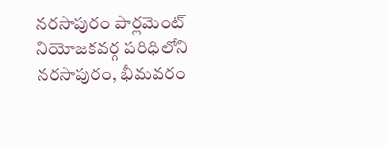న‌ర‌సాపురం పార్ల‌మెంట్ నియోజ‌క‌వ‌ర్గ ప‌రిధిలోని న‌ర‌సాపురం, భీమ‌వ‌రం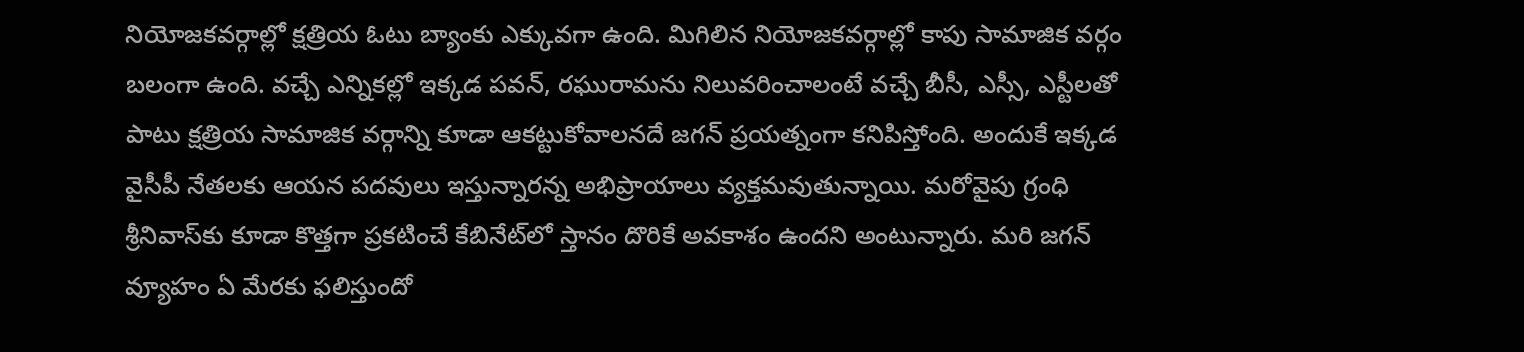నియోజ‌క‌వ‌ర్గాల్లో క్ష‌త్రియ ఓటు బ్యాంకు ఎక్కువ‌గా ఉంది. మిగిలిన నియోజ‌క‌వ‌ర్గాల్లో కాపు సామాజిక వ‌ర్గం బ‌లంగా ఉంది. వ‌చ్చే ఎన్నిక‌ల్లో ఇక్క‌డ ప‌వ‌న్‌, ర‌ఘురామ‌ను నిలువ‌రించాలంటే వ‌చ్చే బీసీ, ఎస్సీ, ఎస్టీల‌తో పాటు క్ష‌త్రియ సామాజిక వ‌ర్గాన్ని కూడా ఆక‌ట్టుకోవాల‌న‌దే జ‌గ‌న్ ప్ర‌య‌త్నంగా క‌నిపిస్తోంది. అందుకే ఇక్క‌డ వైసీపీ నేత‌ల‌కు ఆయ‌న ప‌ద‌వులు ఇస్తున్నార‌న్న అభిప్రాయాలు వ్య‌క్త‌మ‌వుతున్నాయి. మ‌రోవైపు గ్రంధి శ్రీనివాస్‌కు కూడా కొత్తగా ప్ర‌క‌టించే కేబినేట్‌లో స్తానం దొరికే అవ‌కాశం ఉంద‌ని అంటున్నారు. మ‌రి జ‌గన్ వ్యూహం ఏ మేర‌కు ఫ‌లిస్తుందో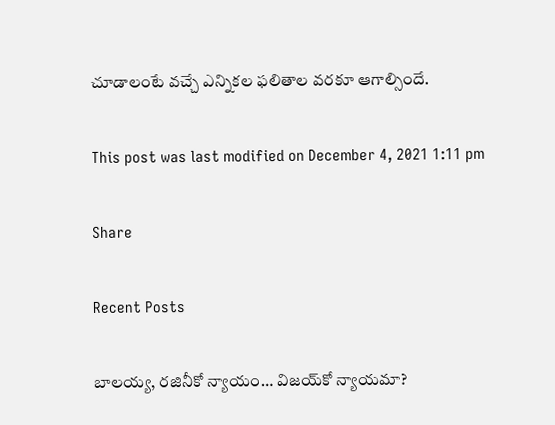చూడాలంటే వ‌చ్చే ఎన్నిక‌ల ఫ‌లితాల వ‌ర‌కూ ఆగాల్సిందే.

This post was last modified on December 4, 2021 1:11 pm

Share

Recent Posts

బాల‌య్య, ర‌జినీకో న్యాయం… విజ‌య్‌కో న్యాయ‌మా?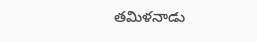త‌మిళ‌నాడు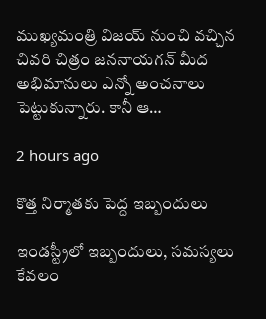ముఖ్య‌మంత్రి విజ‌య్ నుంచి వ‌చ్చిన చివ‌రి చిత్రం జ‌న‌నాయ‌గ‌న్ మీద అభిమానులు ఎన్నో అంచ‌నాలు పెట్టుకున్నారు. కానీ ఆ…

2 hours ago

కొత్త నిర్మాతకు పెద్ద ఇబ్బందులు

ఇండస్ట్రీలో ఇబ్బందులు, సమస్యలు కేవలం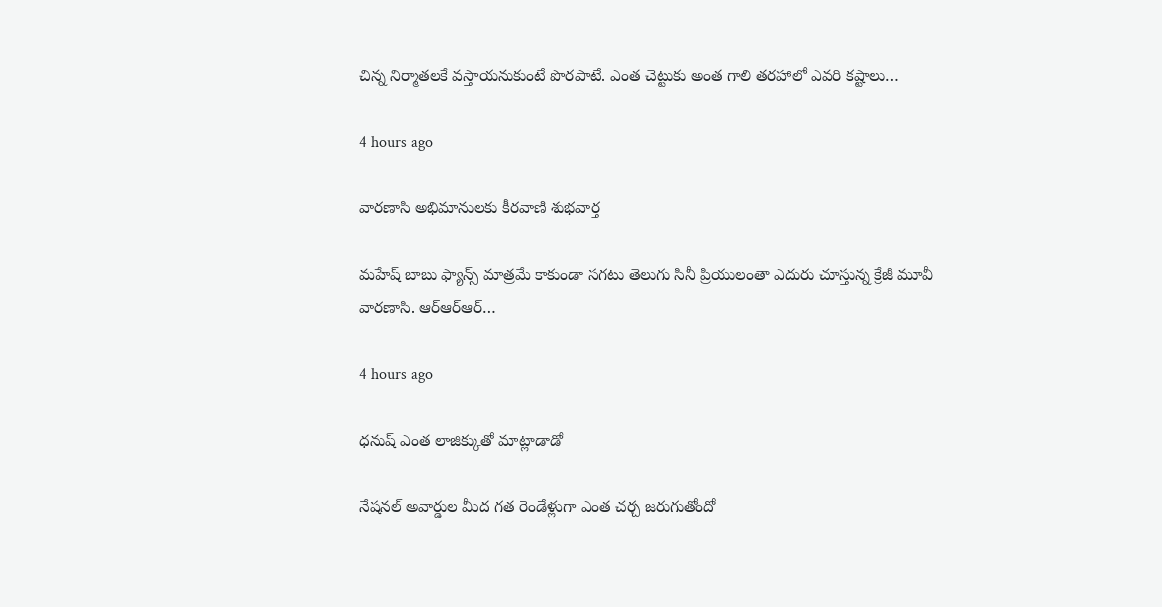చిన్న నిర్మాతలకే వస్తాయనుకుంటే పొరపాటే. ఎంత చెట్టుకు అంత గాలి తరహాలో ఎవరి కష్టాలు…

4 hours ago

వారణాసి అభిమానులకు కీరవాణి శుభవార్త

మహేష్ బాబు ఫ్యాన్స్ మాత్రమే కాకుండా సగటు తెలుగు సినీ ప్రియులంతా ఎదురు చూస్తున్న క్రేజీ మూవీ వారణాసి. ఆర్ఆర్ఆర్…

4 hours ago

ధనుష్ ఎంత లాజిక్కుతో మాట్లాడాడో

నేషనల్ అవార్డుల మీద గత రెండేళ్లుగా ఎంత చర్చ జరుగుతోందో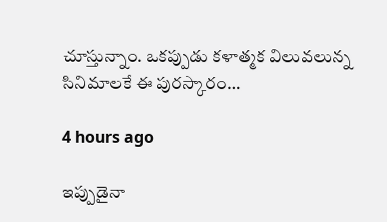చూస్తున్నాం. ఒకప్పుడు కళాత్మక విలువలున్న సినిమాలకే ఈ పురస్కారం…

4 hours ago

ఇప్పుడైనా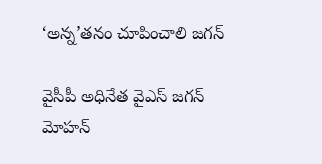‘అన్న’తనం చూపించాలి జగన్

వైసీపీ అధినేత వైఎస్ జగన్ మోహన్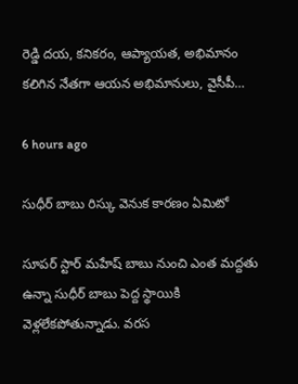రెడ్డి దయ, కనికరం, ఆప్యాయత, అభిమానం కలిగిన నేతగా ఆయన అభిమానులు, వైసీపీ…

6 hours ago

సుధీర్ బాబు రిస్కు వెనుక కారణం ఏమిటో

సూపర్ స్టార్ మహేష్ బాబు నుంచి ఎంత మద్దతు ఉన్నా సుధీర్ బాబు పెద్ద స్థాయికి వెళ్లలేకపోతున్నాడు. వరస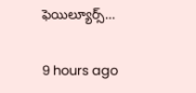ఫెయిల్యూర్స్…

9 hours ago